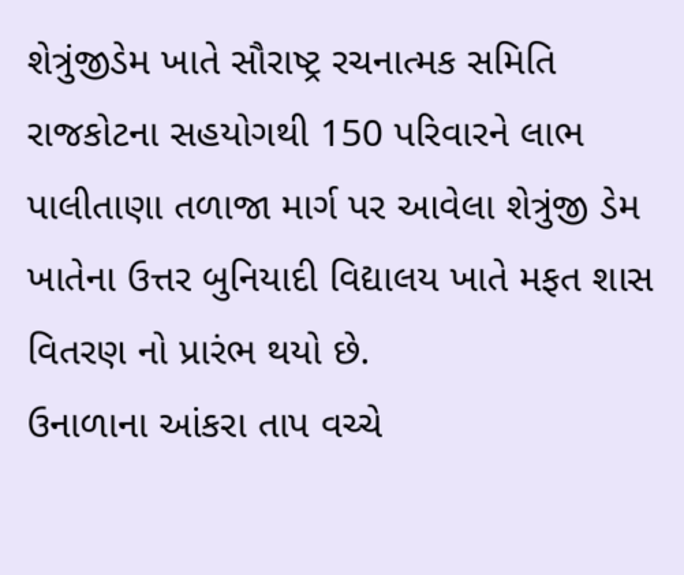શેત્રુંજીડેમ ખાતે સૌરાષ્ટ્ર રચનાત્મક સમિતિ રાજકોટના સહયોગથી 150 પરિવારને લાભ
પાલીતાણા તળાજા માર્ગ પર આવેલા શેત્રુંજી ડેમ ખાતેના ઉત્તર બુનિયાદી વિદ્યાલય ખાતે મફત શાસ વિતરણ નો પ્રારંભ થયો છે.
ઉનાળાના આંકરા તાપ વચ્ચે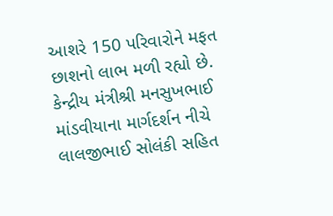આશરે 150 પરિવારોને મફત છાશનો લાભ મળી રહ્યો છે. કેન્દ્રીય મંત્રીશ્રી મનસુખભાઈ માંડવીયાના માર્ગદર્શન નીચે લાલજીભાઈ સોલંકી સહિત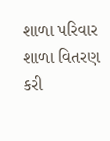શાળા પરિવાર શાળા વિતરણ કરી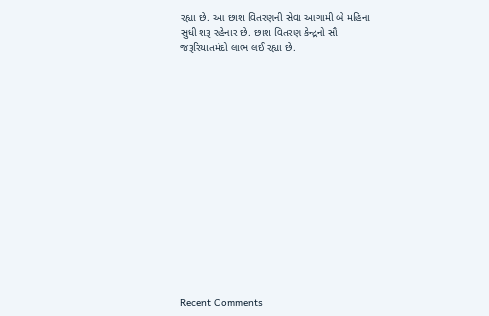રહ્યા છે. આ છાશ વિતરણની સેવા આગામી બે મહિના સુધી શરૂ રહેનાર છે. છાશ વિતરણ કેન્દ્રનો સૌ જરૂરિયાતમંદો લાભ લઈ રહ્યા છે.
















Recent Comments